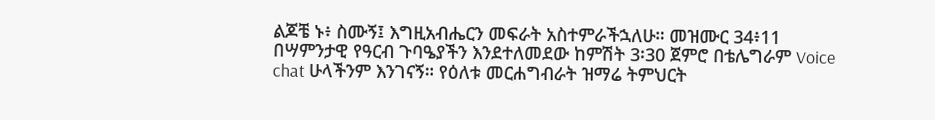ልጆቼ ኑ፥ ስሙኝ፤ እግዚአብሔርን መፍራት አስተምራችኋለሁ። መዝሙር 34፥11 በሣምንታዊ የዓርብ ጉባዔያችን እንደተለመደው ከምሽት 3፡30 ጀምሮ በቴሌግራም Voice chat ሁላችንም እንገናኝ። የዕለቱ መርሐግብራት ዝማሬ ትምህርት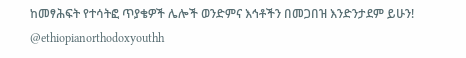ከመፃሕፍት የተሳትፎ ጥያቄዎች ሌሎች ወንድምና እኅቶችን በመጋበዝ እንድንታደም ይሁን! @ethiopianorthodoxyouthh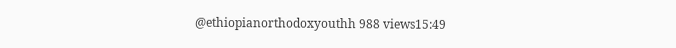@ethiopianorthodoxyouthh 988 views15:49